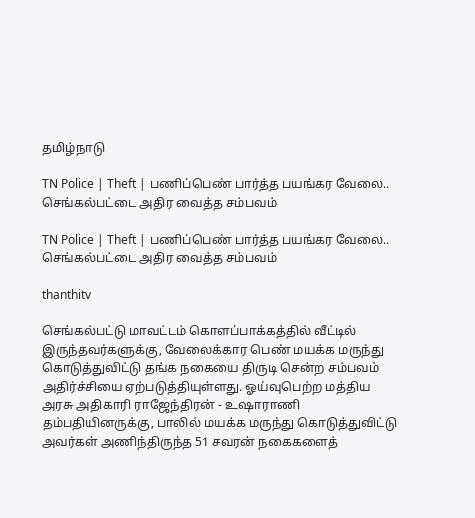தமிழ்நாடு

TN Police | Theft | பணிப்பெண் பார்த்த பயங்கர வேலை.. செங்கல்பட்டை அதிர வைத்த சம்பவம்

TN Police | Theft | பணிப்பெண் பார்த்த பயங்கர வேலை.. செங்கல்பட்டை அதிர வைத்த சம்பவம்

thanthitv

செங்கல்பட்டு மாவட்டம் கொளப்பாக்கத்தில் வீட்டில் இருந்தவர்களுக்கு, வேலைக்கார பெண் மயக்க மருந்து கொடுத்துவிட்டு தங்க நகையை திருடி சென்ற சம்பவம் அதிர்ச்சியை ஏற்படுத்தியுள்ளது. ஓய்வுபெற்ற மத்திய அரசு அதிகாரி ராஜேந்திரன் - உஷாராணி தம்பதியினருக்கு, பாலில் மயக்க மருந்து கொடுத்துவிட்டு அவர்கள் அணிந்திருந்த 51 சவரன் நகைகளைத்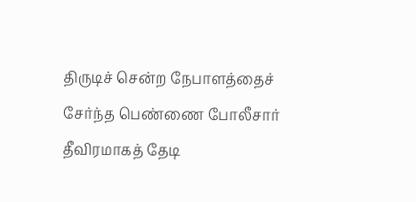திருடிச் சென்ற நேபாளத்தைச் சேர்ந்த பெண்ணை போலீசார் தீவிரமாகத் தேடி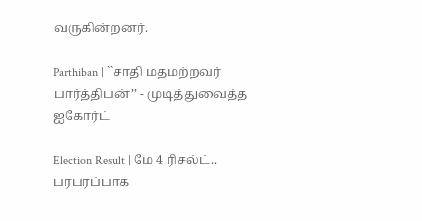வருகின்றனர்.

Parthiban | ``சாதி மதமற்றவர் பார்த்திபன்’’ - முடித்துவைத்த ஐகோர்ட்

Election Result | மே 4 ரிசல்ட்.. பரபரப்பாக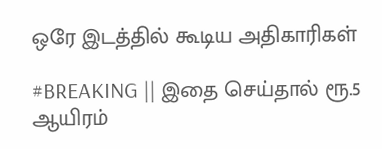ஒரே இடத்தில் கூடிய அதிகாரிகள்

#BREAKING || இதை செய்தால் ரூ.5 ஆயிரம்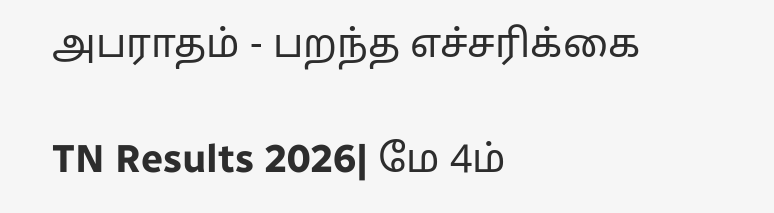அபராதம் - பறந்த எச்சரிக்கை

TN Results 2026| மே 4ம்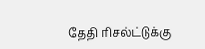தேதி ரிசல்ட்டுக்கு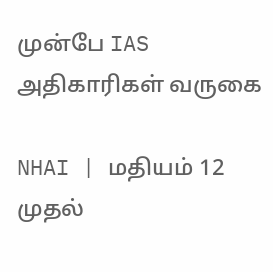முன்பே IAS அதிகாரிகள் வருகை

NHAI | மதியம் 12 முதல்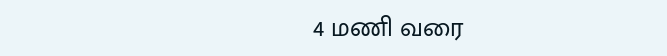4 மணி வரை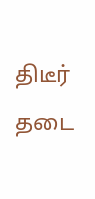திடீர் தடை